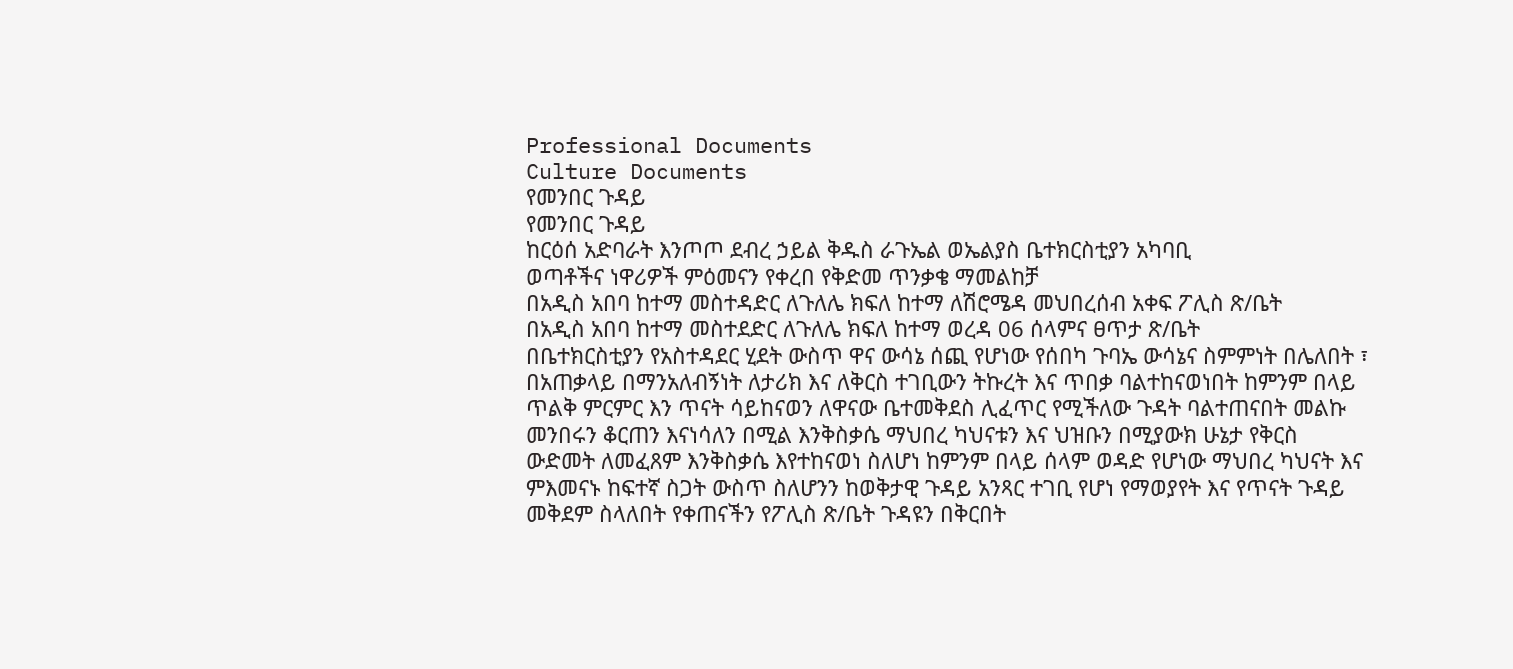Professional Documents
Culture Documents
የመንበር ጉዳይ
የመንበር ጉዳይ
ከርዕሰ አድባራት እንጦጦ ደብረ ኃይል ቅዱስ ራጉኤል ወኤልያስ ቤተክርስቲያን አካባቢ
ወጣቶችና ነዋሪዎች ምዕመናን የቀረበ የቅድመ ጥንቃቄ ማመልከቻ
በአዲስ አበባ ከተማ መስተዳድር ለጉለሌ ክፍለ ከተማ ለሽሮሜዳ መህበረሰብ አቀፍ ፖሊስ ጽ/ቤት
በአዲስ አበባ ከተማ መስተደድር ለጉለሌ ክፍለ ከተማ ወረዳ 06 ሰላምና ፀጥታ ጽ/ቤት
በቤተክርስቲያን የአስተዳደር ሂደት ውስጥ ዋና ውሳኔ ሰጪ የሆነው የሰበካ ጉባኤ ውሳኔና ስምምነት በሌለበት ፣
በአጠቃላይ በማንአለብኝነት ለታሪክ እና ለቅርስ ተገቢውን ትኩረት እና ጥበቃ ባልተከናወነበት ከምንም በላይ
ጥልቅ ምርምር እን ጥናት ሳይከናወን ለዋናው ቤተመቅደስ ሊፈጥር የሚችለው ጉዳት ባልተጠናበት መልኩ
መንበሩን ቆርጠን እናነሳለን በሚል እንቅስቃሴ ማህበረ ካህናቱን እና ህዝቡን በሚያውክ ሁኔታ የቅርስ
ውድመት ለመፈጸም እንቅስቃሴ እየተከናወነ ስለሆነ ከምንም በላይ ሰላም ወዳድ የሆነው ማህበረ ካህናት እና
ምእመናኑ ከፍተኛ ስጋት ውስጥ ስለሆንን ከወቅታዊ ጉዳይ አንጻር ተገቢ የሆነ የማወያየት እና የጥናት ጉዳይ
መቅደም ስላለበት የቀጠናችን የፖሊስ ጽ/ቤት ጉዳዩን በቅርበት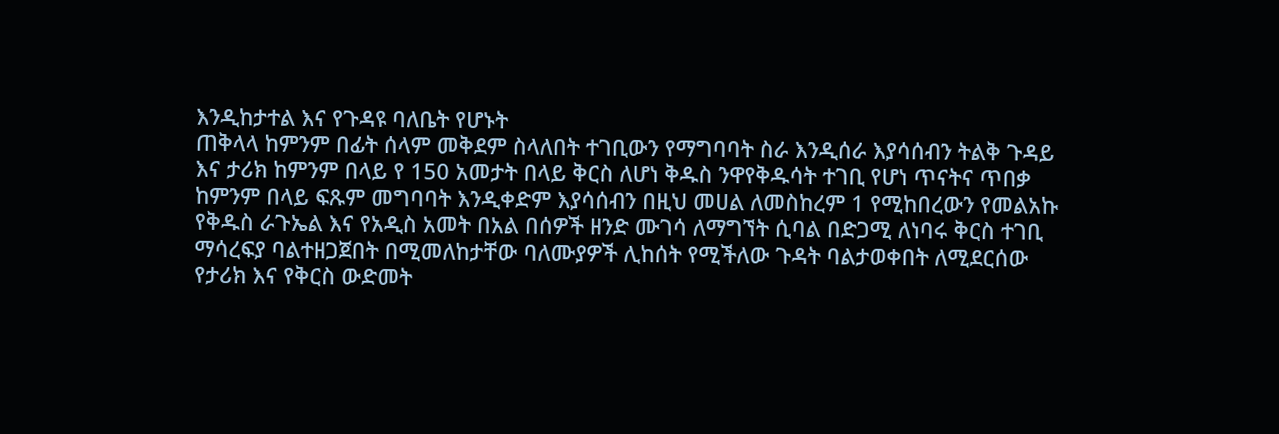እንዲከታተል እና የጉዳዩ ባለቤት የሆኑት
ጠቅላላ ከምንም በፊት ሰላም መቅደም ስላለበት ተገቢውን የማግባባት ስራ እንዲሰራ እያሳሰብን ትልቅ ጉዳይ
እና ታሪክ ከምንም በላይ የ 150 አመታት በላይ ቅርስ ለሆነ ቅዱስ ንዋየቅዱሳት ተገቢ የሆነ ጥናትና ጥበቃ
ከምንም በላይ ፍጹም መግባባት እንዲቀድም እያሳሰብን በዚህ መሀል ለመስከረም 1 የሚከበረውን የመልአኩ
የቅዱስ ራጉኤል እና የአዲስ አመት በአል በሰዎች ዘንድ ሙገሳ ለማግኘት ሲባል በድጋሚ ለነባሩ ቅርስ ተገቢ
ማሳረፍያ ባልተዘጋጀበት በሚመለከታቸው ባለሙያዎች ሊከሰት የሚችለው ጉዳት ባልታወቀበት ለሚደርሰው
የታሪክ እና የቅርስ ውድመት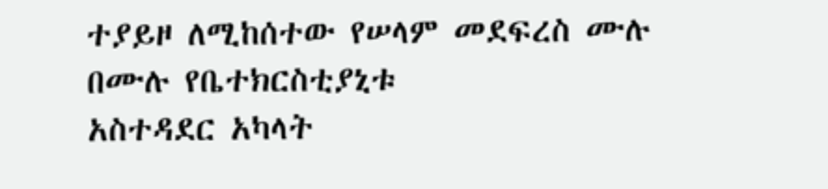ተያይዞ ለሚከሰተው የሠላም መደፍረስ ሙሉ በሙሉ የቤተክርስቲያኒቱ
አስተዳደር አካላት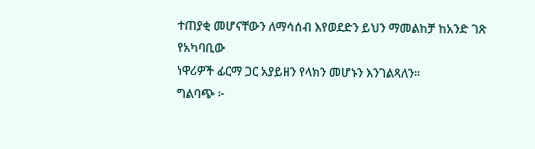ተጠያቂ መሆናቸውን ለማሳሰብ እየወደድን ይህን ማመልከቻ ከአንድ ገጽ የአካባቢው
ነዋሪዎች ፊርማ ጋር አያይዘን የላክን መሆኑን እንገልጻለን፡፡
ግልባጭ ፦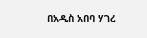በአዲስ አበባ ሃገረ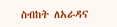ስብከት ለአራዳና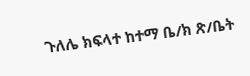ጉለሌ ክፍላተ ከተማ ቤ/ክ ጽ/ቤት